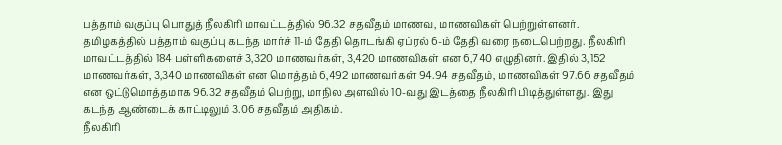பத்தாம் வகுப்பு பொதுத் நீலகிரி மாவட்டத்தில் 96.32 சதவீதம் மாணவ, மாணவிகள் பெற்றுள்ளனர்.
தமிழகத்தில் பத்தாம் வகுப்பு கடந்த மார்ச் 11-ம் தேதி தொடங்கி ஏப்ரல் 6-ம் தேதி வரை நடைபெற்றது. நீலகிரி மாவட்டத்தில் 184 பள்ளிகளைச் 3,320 மாணவர்கள், 3,420 மாணவிகள் என 6,740 எழுதினர். இதில் 3,152 மாணவர்கள், 3,340 மாணவிகள் என மொத்தம் 6,492 மாணவர்கள் 94.94 சதவீதம், மாணவிகள் 97.66 சதவீதம் என ஒட்டுமொத்தமாக 96.32 சதவீதம் பெற்று, மாநில அளவில் 10-வது இடத்தை நீலகிரி பிடித்துள்ளது. இது கடந்த ஆண்டைக் காட்டிலும் 3.06 சதவீதம் அதிகம்.
நீலகிரி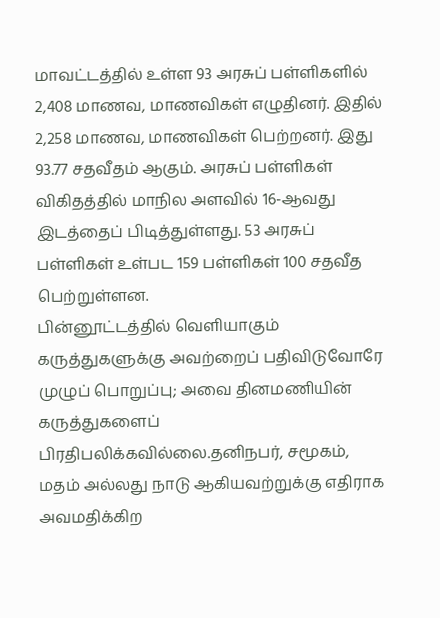மாவட்டத்தில் உள்ள 93 அரசுப் பள்ளிகளில் 2,408 மாணவ, மாணவிகள் எழுதினர். இதில் 2,258 மாணவ, மாணவிகள் பெற்றனர். இது 93.77 சதவீதம் ஆகும். அரசுப் பள்ளிகள் விகிதத்தில் மாநில அளவில் 16-ஆவது இடத்தைப் பிடித்துள்ளது. 53 அரசுப் பள்ளிகள் உள்பட 159 பள்ளிகள் 100 சதவீத பெற்றுள்ளன.
பின்னூட்டத்தில் வெளியாகும் கருத்துகளுக்கு அவற்றைப் பதிவிடுவோரே முழுப் பொறுப்பு; அவை தினமணியின் கருத்துகளைப் பிரதிபலிக்கவில்லை.தனிநபர், சமூகம், மதம் அல்லது நாடு ஆகியவற்றுக்கு எதிராக அவமதிக்கிற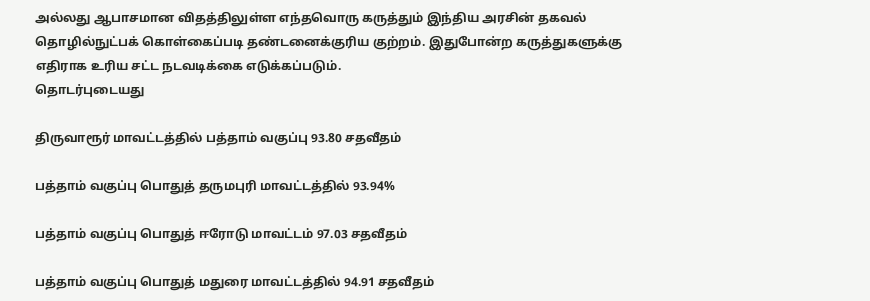அல்லது ஆபாசமான விதத்திலுள்ள எந்தவொரு கருத்தும் இந்திய அரசின் தகவல் தொழில்நுட்பக் கொள்கைப்படி தண்டனைக்குரிய குற்றம். இதுபோன்ற கருத்துகளுக்கு எதிராக உரிய சட்ட நடவடிக்கை எடுக்கப்படும்.
தொடர்புடையது

திருவாரூர் மாவட்டத்தில் பத்தாம் வகுப்பு 93.80 சதவீதம்

பத்தாம் வகுப்பு பொதுத் தருமபுரி மாவட்டத்தில் 93.94%

பத்தாம் வகுப்பு பொதுத் ஈரோடு மாவட்டம் 97.03 சதவீதம்

பத்தாம் வகுப்பு பொதுத் மதுரை மாவட்டத்தில் 94.91 சதவீதம்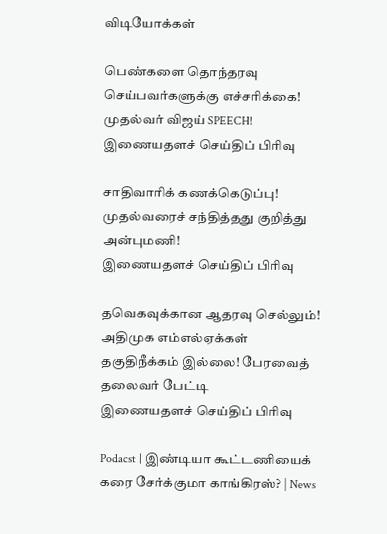விடியோக்கள்

பெண்களை தொந்தரவு செய்பவர்களுக்கு எச்சரிக்கை! முதல்வர் விஜய் SPEECH!
இணையதளச் செய்திப் பிரிவு

சாதிவாரிக் கணக்கெடுப்பு! முதல்வரைச் சந்தித்தது குறித்து அன்புமணி!
இணையதளச் செய்திப் பிரிவு

தவெகவுக்கான ஆதரவு செல்லும்! அதிமுக எம்எல்ஏக்கள் தகுதிநீக்கம் இல்லை! பேரவைத் தலைவர் பேட்டி
இணையதளச் செய்திப் பிரிவு

Podacst | இண்டியா கூட்டணியைக் கரை சேர்க்குமா காங்கிரஸ்? | News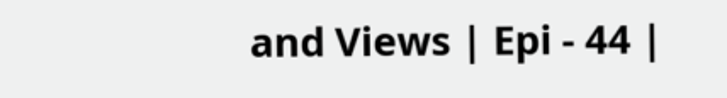and Views | Epi - 44 |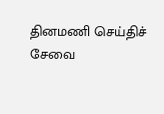தினமணி செய்திச் சேவை